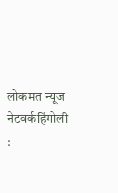लोकमत न्यूज नेटवर्कहिंगोली :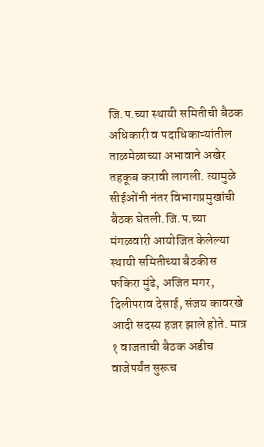जि.प.च्या स्थायी समितीची बैठक अधिकारी व पदाधिकाऱ्यांतील ताळमेळाच्या अभावाने अखेर तहकूब करावी लागली. त्यामुळे सीईओंनी नंतर विभागप्रमुखांची बैठक घेतली.जि.प.च्या मंगळवारी आयोजित केलेल्या स्थायी समितीच्या बैठकीस फकिरा मुंढे, अजित मगर, दिलीपराव देसाई, संजय कावरखे आदी सदस्य हजर झाले होते. मात्र १ वाजताची बैठक अडीच वाजेपर्यंत सुरूच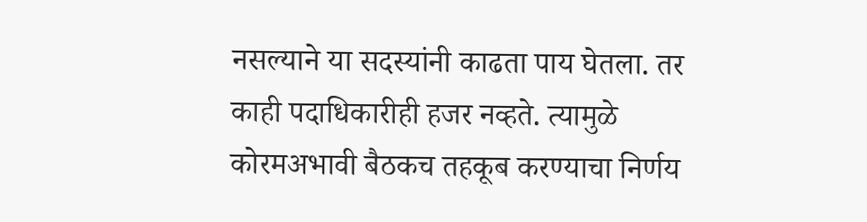नसल्याने या सदस्यांनी काढता पाय घेतला. तर काही पदाधिकारीही हजर नव्हते. त्यामुळे कोरमअभावी बैठकच तहकूब करण्याचा निर्णय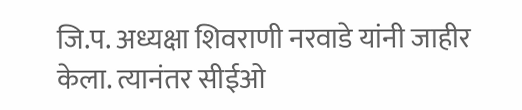जि.प. अध्यक्षा शिवराणी नरवाडे यांनी जाहीर केला. त्यानंतर सीईओ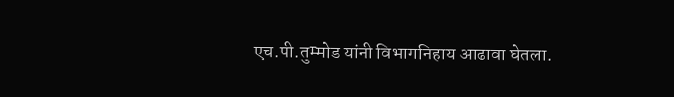एच.पी.तुम्मोड यांनी विभागनिहाय आढावा घेतला.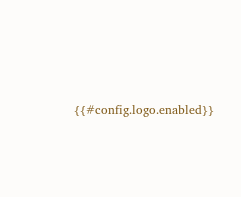{{#config.logo.enabled}}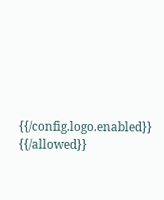{{/config.logo.enabled}}
{{/allowed}}